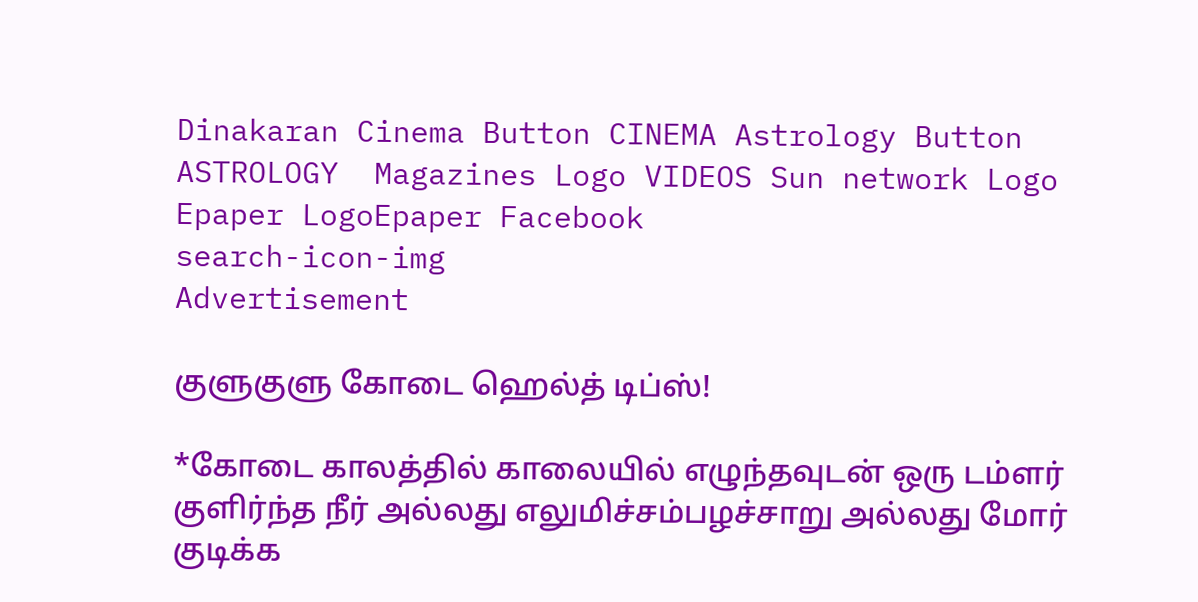Dinakaran Cinema Button CINEMA Astrology Button ASTROLOGY  Magazines Logo VIDEOS Sun network Logo Epaper LogoEpaper Facebook
search-icon-img
Advertisement

குளுகுளு கோடை ஹெல்த் டிப்ஸ்!

*கோடை காலத்தில் காலையில் எழுந்தவுடன் ஒரு டம்ளர் குளிர்ந்த நீர் அல்லது எலுமிச்சம்பழச்சாறு அல்லது மோர் குடிக்க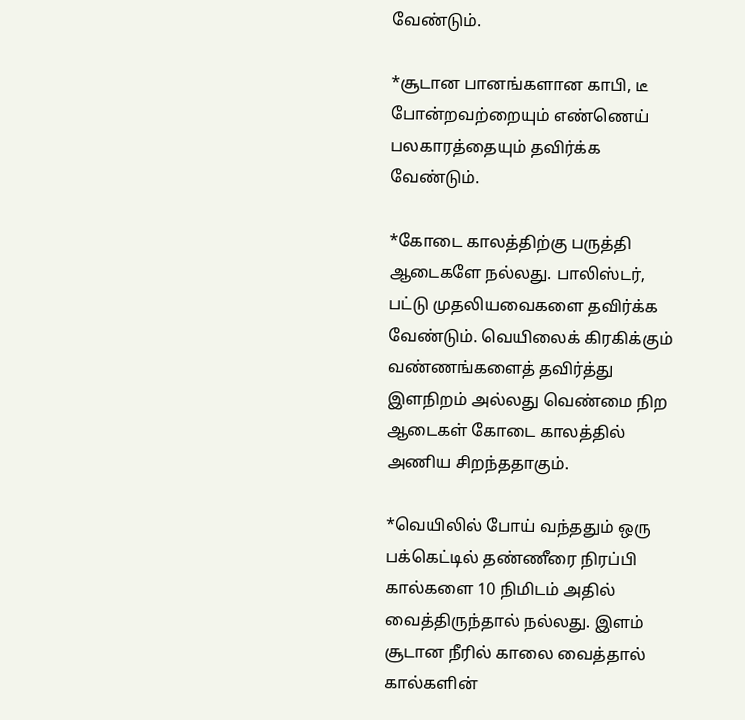வேண்டும்.

*சூடான பானங்களான காபி, டீ போன்றவற்றையும் எண்ணெய் பலகாரத்தையும் தவிர்க்க வேண்டும்.

*கோடை காலத்திற்கு பருத்தி ஆடைகளே நல்லது. பாலிஸ்டர், பட்டு முதலியவைகளை தவிர்க்க வேண்டும். வெயிலைக் கிரகிக்கும் வண்ணங்களைத் தவிர்த்து இளநிறம் அல்லது வெண்மை நிற ஆடைகள் கோடை காலத்தில் அணிய சிறந்ததாகும்.

*வெயிலில் போய் வந்ததும் ஒரு பக்கெட்டில் தண்ணீரை நிரப்பி கால்களை 10 நிமிடம் அதில் வைத்திருந்தால் நல்லது. இளம் சூடான நீரில் காலை வைத்தால் கால்களின்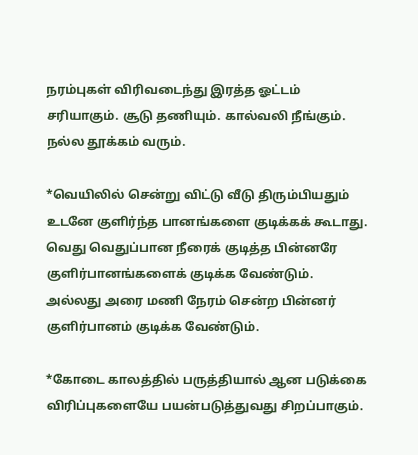நரம்புகள் விரிவடைந்து இரத்த ஓட்டம் சரியாகும். சூடு தணியும். கால்வலி நீங்கும். நல்ல தூக்கம் வரும்.

*வெயிலில் சென்று விட்டு வீடு திரும்பியதும் உடனே குளிர்ந்த பானங்களை குடிக்கக் கூடாது. வெது வெதுப்பான நீரைக் குடித்த பின்னரே குளிர்பானங்களைக் குடிக்க வேண்டும். அல்லது அரை மணி நேரம் சென்ற பின்னர் குளிர்பானம் குடிக்க வேண்டும்.

*கோடை காலத்தில் பருத்தியால் ஆன படுக்கை விரிப்புகளையே பயன்படுத்துவது சிறப்பாகும்.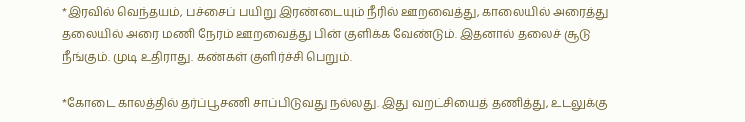*இரவில் வெந்தயம், பச்சைப் பயிறு இரண்டையும் நீரில் ஊறவைத்து, காலையில் அரைத்து தலையில் அரை மணி நேரம் ஊறவைத்து பின் குளிக்க வேண்டும். இதனால் தலைச் சூடு நீங்கும். முடி உதிராது. கண்கள் குளிர்ச்சி பெறும்.

*கோடை காலத்தில் தர்ப்பூசணி சாப்பிடுவது நல்லது. இது வறட்சியைத் தணித்து, உடலுக்கு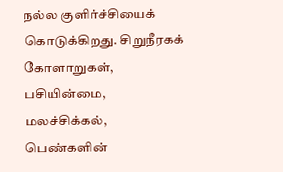நல்ல குளிர்ச்சியைக் கொடுக்கிறது. சிறுநீரகக் கோளாறுகள், பசியின்மை, மலச்சிக்கல், பெண்களின்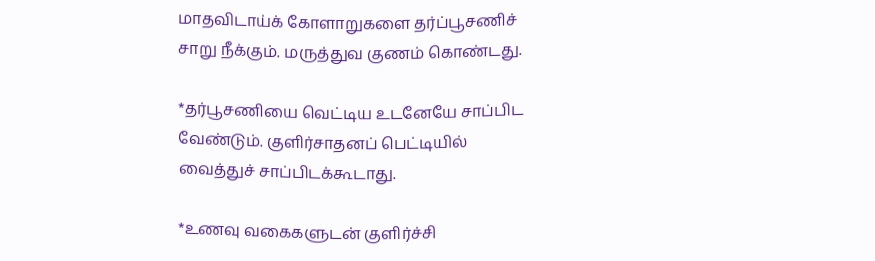மாதவிடாய்க் கோளாறுகளை தர்ப்பூசணிச் சாறு நீக்கும். மருத்துவ குணம் கொண்டது.

*தர்பூசணியை வெட்டிய உடனேயே சாப்பிட வேண்டும். குளிர்சாதனப் பெட்டியில் வைத்துச் சாப்பிடக்கூடாது.

*உணவு வகைகளுடன் குளிர்ச்சி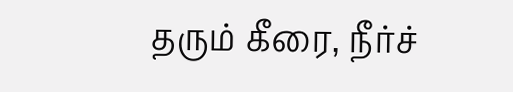தரும் கீரை, நீர்ச்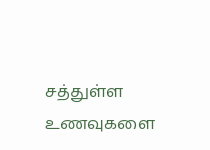சத்துள்ள உணவுகளை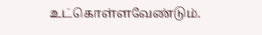உட்கொள்ளவேண்டும்.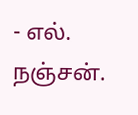- எல். நஞ்சன்.